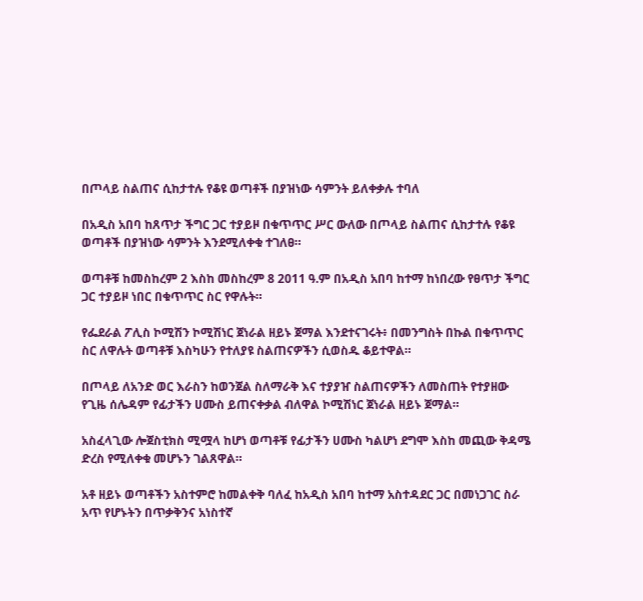በጦላይ ስልጠና ሲከታተሉ የቆዩ ወጣቶች በያዝነው ሳምንት ይለቀቃሉ ተባለ

በአዲስ አበባ ከጸጥታ ችግር ጋር ተያይዞ በቁጥጥር ሥር ውለው በጦላይ ስልጠና ሲከታተሉ የቆዩ ወጣቶች በያዝነው ሳምንት እንደሚለቀቁ ተገለፀ።

ወጣቶቹ ከመስከረም 2 እስከ መስከረም 8 2011 ዓ.ም በአዲስ አበባ ከተማ ከነበረው የፀጥታ ችግር ጋር ተያይዞ ነበር በቁጥጥር ስር የዋሉት።

የፌደራል ፖሊስ ኮሚሽን ኮሚሽነር ጀነራል ዘይኑ ጀማል እንደተናገሩት፥ በመንግስት በኩል በቁጥጥር ስር ለዋሉት ወጣቶቹ እስካሁን የተለያዩ ስልጠናዎችን ሲወስዱ ቆይተዋል።

በጦላይ ለአንድ ወር እራስን ከወንጀል ስለማራቅ እና ተያያዠ ስልጠናዎችን ለመስጠት የተያዘው የጊዜ ሰሌዳም የፊታችን ሀሙስ ይጠናቀቃል ብለዋል ኮሚሽነር ጀነራል ዘይኑ ጀማል።

አስፈላጊው ሎጀስቲክስ ሚሟላ ከሆነ ወጣቶቹ የፊታችን ሀሙስ ካልሆነ ደግሞ እስከ መጪው ቅዳሜ ድረስ የሚለቀቁ መሆኑን ገልጸዋል።

አቶ ዘይኑ ወጣቶችን አስተምሮ ከመልቀቅ ባለፈ ከአዲስ አበባ ከተማ አስተዳደር ጋር በመነጋገር ስራ አጥ የሆኑትን በጥቃቅንና አነስተኛ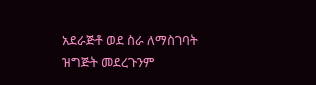አደራጅቶ ወደ ስራ ለማስገባት ዝግጅት መደረጉንም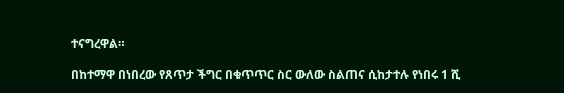ተናግረዋል።

በከተማዋ በነበረው የጸጥታ ችግር በቁጥጥር ስር ውለው ስልጠና ሲከታተሉ የነበሩ 1 ሺ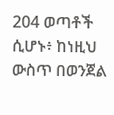204 ወጣቶች ሲሆኑ፥ ከነዚህ ውስጥ በወንጀል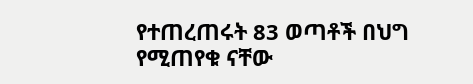የተጠረጠሩት 83 ወጣቶች በህግ የሚጠየቁ ናቸው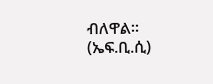ብለዋል። (ኤፍ.ቢ.ሲ)